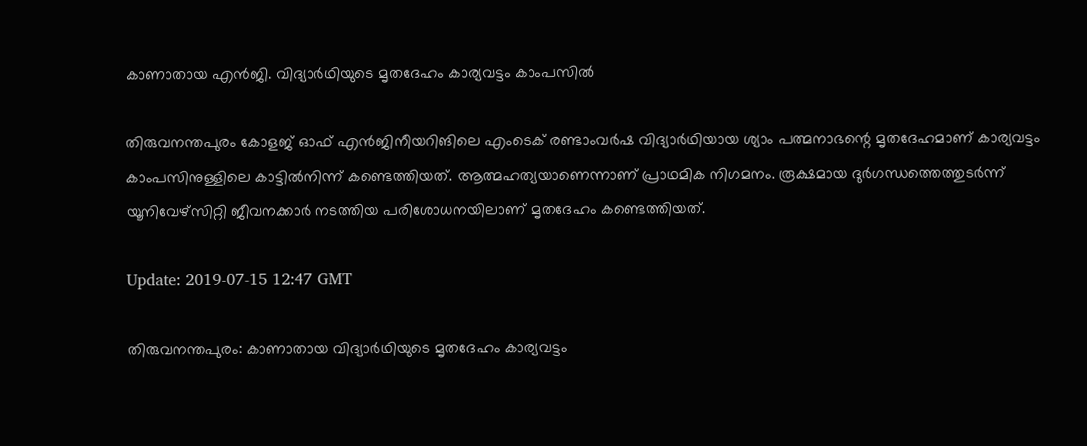കാണാതായ എന്‍ജി. വിദ്യാര്‍ഥിയുടെ മൃതദേഹം കാര്യവട്ടം കാംപസില്‍

തിരുവനന്തപുരം കോളജ് ഓഫ് എന്‍ജിനീയറിങിലെ എംടെക് രണ്ടാംവര്‍ഷ വിദ്യാര്‍ഥിയായ ശ്യാം പത്മനാഭന്റെ മൃതദേഹമാണ് കാര്യവട്ടം കാംപസിനുള്ളിലെ കാട്ടില്‍നിന്ന് കണ്ടെത്തിയത്. ആത്മഹത്യയാണെന്നാണ് പ്രാഥമിക നിഗമനം. രൂക്ഷമായ ദുര്‍ഗന്ധത്തെത്തുടര്‍ന്ന് യൂനിവേഴ്‌സിറ്റി ജീവനക്കാര്‍ നടത്തിയ പരിശോധനയിലാണ് മൃതദേഹം കണ്ടെത്തിയത്.

Update: 2019-07-15 12:47 GMT

തിരുവനന്തപുരം: കാണാതായ വിദ്യാര്‍ഥിയുടെ മൃതദേഹം കാര്യവട്ടം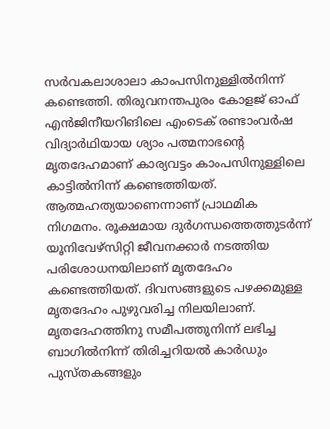സര്‍വകലാശാലാ കാംപസിനുള്ളില്‍നിന്ന് കണ്ടെത്തി. തിരുവനന്തപുരം കോളജ് ഓഫ് എന്‍ജിനീയറിങിലെ എംടെക് രണ്ടാംവര്‍ഷ വിദ്യാര്‍ഥിയായ ശ്യാം പത്മനാഭന്റെ മൃതദേഹമാണ് കാര്യവട്ടം കാംപസിനുള്ളിലെ കാട്ടില്‍നിന്ന് കണ്ടെത്തിയത്. ആത്മഹത്യയാണെന്നാണ് പ്രാഥമിക നിഗമനം. രൂക്ഷമായ ദുര്‍ഗന്ധത്തെത്തുടര്‍ന്ന് യൂനിവേഴ്‌സിറ്റി ജീവനക്കാര്‍ നടത്തിയ പരിശോധനയിലാണ് മൃതദേഹം കണ്ടെത്തിയത്. ദിവസങ്ങളുടെ പഴക്കമുള്ള മൃതദേഹം പുഴുവരിച്ച നിലയിലാണ്. മൃതദേഹത്തിനു സമീപത്തുനിന്ന് ലഭിച്ച ബാഗില്‍നിന്ന് തിരിച്ചറിയല്‍ കാര്‍ഡും പുസ്തകങ്ങളും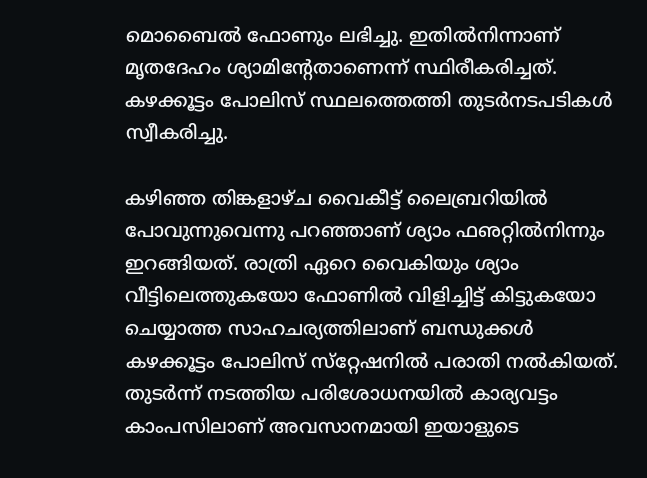മൊബൈല്‍ ഫോണും ലഭിച്ചു. ഇതില്‍നിന്നാണ് മൃതദേഹം ശ്യാമിന്റേതാണെന്ന് സ്ഥിരീകരിച്ചത്. കഴക്കൂട്ടം പോലിസ് സ്ഥലത്തെത്തി തുടര്‍നടപടികള്‍ സ്വീകരിച്ചു.

കഴിഞ്ഞ തിങ്കളാഴ്ച വൈകീട്ട് ലൈബ്രറിയില്‍ പോവുന്നുവെന്നു പറഞ്ഞാണ് ശ്യാം ഫഌറ്റില്‍നിന്നും ഇറങ്ങിയത്. രാത്രി ഏറെ വൈകിയും ശ്യാം വീട്ടിലെത്തുകയോ ഫോണില്‍ വിളിച്ചിട്ട് കിട്ടുകയോ ചെയ്യാത്ത സാഹചര്യത്തിലാണ് ബന്ധുക്കള്‍ കഴക്കൂട്ടം പോലിസ് സ്‌റ്റേഷനില്‍ പരാതി നല്‍കിയത്. തുടര്‍ന്ന് നടത്തിയ പരിശോധനയില്‍ കാര്യവട്ടം കാംപസിലാണ് അവസാനമായി ഇയാളുടെ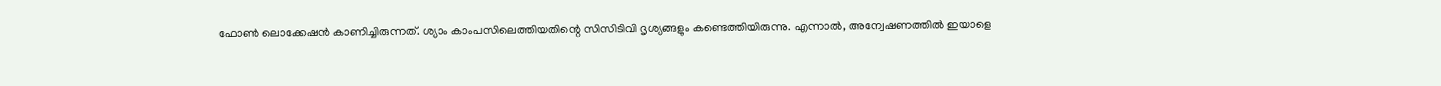ഫോണ്‍ ലൊക്കേഷന്‍ കാണിച്ചിരുന്നത്. ശ്യാം കാംപസിലെത്തിയതിന്റെ സിസിടിവി ദൃശ്യങ്ങളും കണ്ടെത്തിയിരുന്നു. എന്നാല്‍, അന്വേഷണത്തില്‍ ഇയാളെ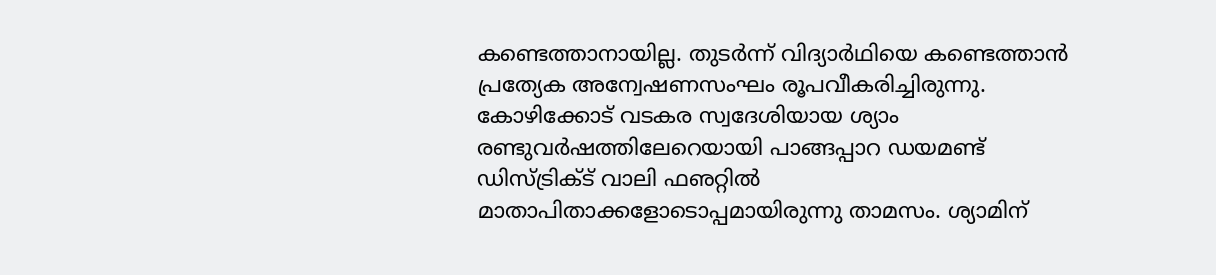കണ്ടെത്താനായില്ല. തുടര്‍ന്ന് വിദ്യാര്‍ഥിയെ കണ്ടെത്താന്‍ പ്രത്യേക അന്വേഷണസംഘം രൂപവീകരിച്ചിരുന്നു. കോഴിക്കോട് വടകര സ്വദേശിയായ ശ്യാം രണ്ടുവര്‍ഷത്തിലേറെയായി പാങ്ങപ്പാറ ഡയമണ്ട് ഡിസ്ട്രിക്ട് വാലി ഫഌറ്റില്‍ മാതാപിതാക്കളോടൊപ്പമായിരുന്നു താമസം. ശ്യാമിന്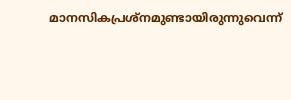മാനസികപ്രശ്‌നമുണ്ടായിരുന്നുവെന്ന്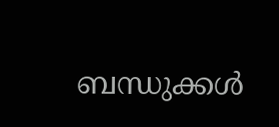ബന്ധുക്കള്‍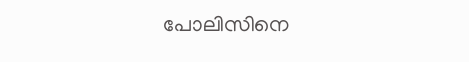പോലിസിനെ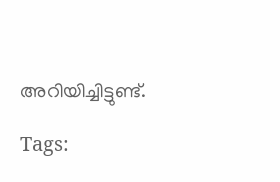അറിയിച്ചിട്ടുണ്ട്.

Tags: